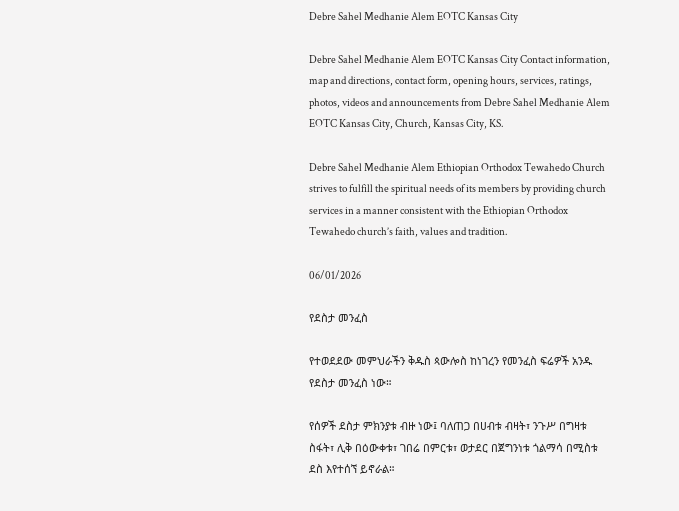Debre Sahel Medhanie Alem EOTC Kansas City

Debre Sahel Medhanie Alem EOTC Kansas City Contact information, map and directions, contact form, opening hours, services, ratings, photos, videos and announcements from Debre Sahel Medhanie Alem EOTC Kansas City, Church, Kansas City, KS.

Debre Sahel Medhanie Alem Ethiopian Orthodox Tewahedo Church strives to fulfill the spiritual needs of its members by providing church services in a manner consistent with the Ethiopian Orthodox Tewahedo church’s faith, values and tradition.

06/01/2026

የደስታ መንፈስ

የተወደደው መምህራችን ቅዱስ ጳውሎስ ከነገረን የመንፈስ ፍሬዎች አንዱ የደስታ መንፈስ ነው።

የሰዎች ደስታ ምክንያቱ ብዙ ነው፤ ባለጠጋ በሀብቱ ብዛት፣ ንጉሥ በግዛቱ ስፋት፣ ሊቅ በዕውቀቱ፣ ገበሬ በምርቱ፣ ወታደር በጀግንነቱ ጎልማሳ በሚስቱ ደስ እየተሰኘ ይኖራል።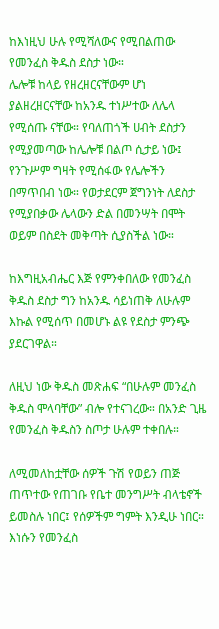ከእነዚህ ሁሉ የሚሻለውና የሚበልጠው የመንፈስ ቅዱስ ደስታ ነው።
ሌሎቹ ከላይ የዘረዘርናቸውም ሆነ ያልዘረዘርናቸው ከአንዱ ተነሥተው ለሌላ የሚሰጡ ናቸው። የባለጠጎች ሀብት ደስታን የሚያመጣው ከሌሎቹ በልጦ ሲታይ ነው፤ የንጉሥም ግዛት የሚሰፋው የሌሎችን በማጥበብ ነው። የወታደርም ጀግንነት ለደስታ የሚያበቃው ሌላውን ድል በመንሣት በሞት ወይም በስደት መቅጣት ሲያስችል ነው።

ከእግዚአብሔር እጅ የምንቀበለው የመንፈስ ቅዱስ ደስታ ግን ከአንዱ ሳይነጠቅ ለሁሉም እኩል የሚሰጥ በመሆኑ ልዩ የደስታ ምንጭ ያደርገዋል።

ለዚህ ነው ቅዱስ መጽሐፍ “በሁሉም መንፈስ ቅዱስ ሞላባቸው” ብሎ የተናገረው። በአንድ ጊዜ የመንፈስ ቅዱስን ስጦታ ሁሉም ተቀበሉ።

ለሚመለከቷቸው ሰዎች ጉሽ የወይን ጠጅ ጠጥተው የጠገቡ የቤተ መንግሥት ብላቴኖች ይመስሉ ነበር፤ የሰዎችም ግምት እንዲሁ ነበር። እነሱን የመንፈስ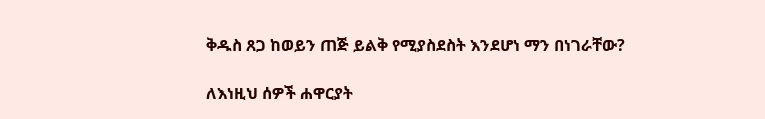ቅዱስ ጸጋ ከወይን ጠጅ ይልቅ የሚያስደስት እንደሆነ ማን በነገራቸው?

ለእነዚህ ሰዎች ሐዋርያት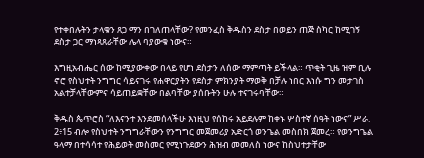የተቀበሉትን ታላቁን ጸጋ ማን በገለጠላቸው? የመንፈስ ቅዱስን ደስታ በወይን ጠጅ ስካር ከሚገኝ ደስታ ጋር ማነጻጸራቸው ሌላ ባያውቁ ነውና።

እግዚአብሔር ሰው ከሚያውቀው በላይ የሆነ ደስታን ለሰው ማምጣት ይችላል። ጥቂት ጊዜ ዝም ቢሉ ኖሮ የስህተት ንግግር ሳይናገሩ የሐዋርያትን የደስታ ምክንያት ማወቅ በቻሉ ነበር እነሱ ግን መታገስ አልተቻላቸውምና ሳይጠይቋቸው በልባቸው ያሰቡትን ሁሉ ተናገሩባቸው።

ቅዱስ ጴጥሮስ “ለእናንተ እንደመሰላችሁ እነዚህ የሰከሩ አይደሉም ከቀኑ ሦስተኛ ሰዓት ነውና” ሥራ. 2፥15 ብሎ የስህተት ንግግራቸውን የንግግር መጀመሪያ አድርጎ ወንጌል መስበክ ጀመረ። የወንግጌል ዓላማ በተሳሳተ የሕይወት መስመር የሚነጉደውን ሕዝብ መመለስ ነውና ከስህተታቸው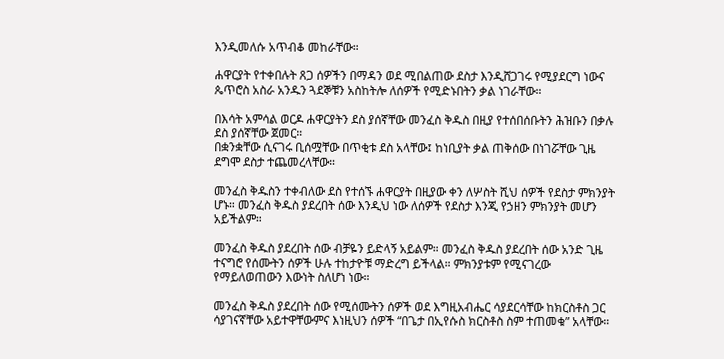እንዲመለሱ አጥብቆ መከራቸው።

ሐዋርያት የተቀበሉት ጸጋ ሰዎችን በማዳን ወደ ሚበልጠው ደስታ እንዲሸጋገሩ የሚያደርግ ነውና ጴጥሮስ አስራ አንዱን ጓደኞቹን አስከትሎ ለሰዎች የሚድኑበትን ቃል ነገራቸው።

በእሳት አምሳል ወርዶ ሐዋርያትን ደስ ያሰኛቸው መንፈስ ቅዱስ በዚያ የተሰበሰቡትን ሕዝቡን በቃሉ ደስ ያሰኛቸው ጀመር።
በቋንቋቸው ሲናገሩ ቢሰሟቸው በጥቂቱ ደስ አላቸው፤ ከነቢያት ቃል ጠቅሰው በነገሯቸው ጊዜ ደግሞ ደስታ ተጨመረላቸው።

መንፈስ ቅዱስን ተቀብለው ደስ የተሰኙ ሐዋርያት በዚያው ቀን ለሦስት ሺህ ሰዎች የደስታ ምክንያት ሆኑ። መንፈስ ቅዱስ ያደረበት ሰው እንዲህ ነው ለሰዎች የደስታ እንጂ የኃዘን ምክንያት መሆን አይችልም።

መንፈስ ቅዱስ ያደረበት ሰው ብቻዬን ይድላኝ አይልም። መንፈስ ቅዱስ ያደረበት ሰው አንድ ጊዜ ተናግሮ የሰሙትን ሰዎች ሁሉ ተከታዮቹ ማድረግ ይችላል። ምክንያቱም የሚናገረው የማይለወጠውን እውነት ስለሆነ ነው።

መንፈስ ቅዱስ ያደረበት ሰው የሚሰሙትን ሰዎች ወደ እግዚአብሔር ሳያደርሳቸው ከክርስቶስ ጋር ሳያገናኛቸው አይተዋቸውምና እነዚህን ሰዎች “በጌታ በኢየሱስ ክርስቶስ ስም ተጠመቁ” አላቸው።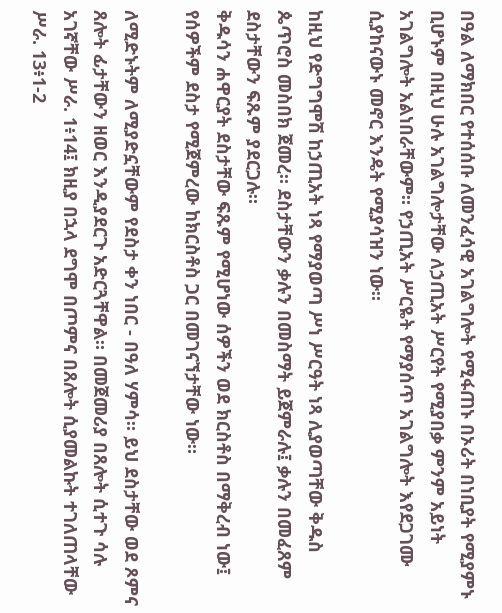በዓል ለማክበር የተሰሰቡ ለመንፈሳዊ አገልግሎት የሚፋጠኑ በኦሪት በነቢያት የሚያምኑ ቢሆኑም በዚህ ሁሉ አገልግሎታቸው ለኃጢአት ሥርየት የሚያበቃ ምንም አይነት አገልግሎት አልነበራቸውም። የኃጢአት ሥርዬት የማያሰጥ አገልግሎት እየደጋገሙ ሲያከናውኑ መኖር እንዴት የሚያሳዝን ነው።

ከዚህ የድግግሞሽ ከኃጢአት ነጻ የማያወጣ ሥነ ሥርዓት ነጻ ሊያወጣቸው ቅዱስ ጴጥሮስ መስበክ ጀመረ። ደስታቸውን ቃሉን በመስማት ይጀምራሉ፤ ቃሉን በመፈጸም ደስታቸውን ፍጹም ያደርጋሉ።
ቅዱሳን ሐዋርያት ደስታቸው ፍጹም የሚሆነው ሰዎችን ወደ ክርስቶስ በማቅረብ ነው፤ የሰዎችም ደስታ የሚጀምረው ከክርስቶስ ጋር በመገናኘታቸው ነው።

ለሚድኑትም ለሚያድኗቸውም የደስታ ቀን ነበር - በዓለ ሃምሳ። ይህ ደስታቸው ወደ ጾምና ጸሎት ፊታቸውን ዘወር እንዲያደርጉ አድርጓቸዋል። በመጀመሪያ በጸሎት ሲተጉ ሳሉ አገኛቸው ሥራ. 1፥14፤ ክዚያ በኋላ ደግሞ በጦምና በጸሎት ሲያመልኩት ተገለጠላቸው ሥራ. 13፥1-2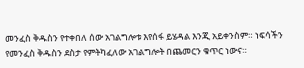መንፈስ ቅዱስን የተቀበለ ሰው አገልግሎቱ እየሰፋ ይሄዳል እንጂ አይቀንስም። ነፍሳችን የመንፈስ ቅዱስን ደስታ የምትካፈለው አገልግሎት በጨመርን ቁጥር ነውና።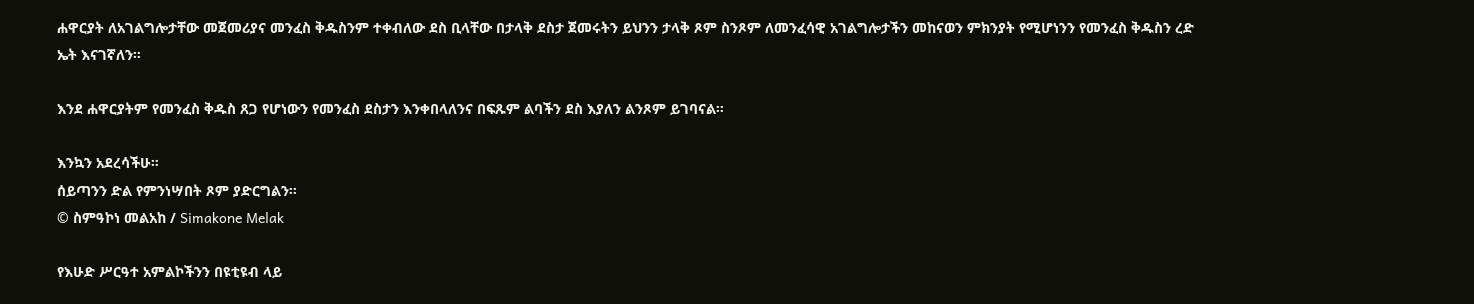ሐዋርያት ለአገልግሎታቸው መጀመሪያና መንፈስ ቅዱስንም ተቀብለው ደስ ቢላቸው በታላቅ ደስታ ጀመሩትን ይህንን ታላቅ ጾም ስንጾም ለመንፈሳዊ አገልግሎታችን መከናወን ምክንያት የሚሆነንን የመንፈስ ቅዱስን ረድ ኤት እናገኛለን።

እንደ ሐዋርያትም የመንፈስ ቅዱስ ጸጋ የሆነውን የመንፈስ ደስታን እንቀበላለንና በፍጹም ልባችን ደስ እያለን ልንጾም ይገባናል።

እንኳን አደረሳችሁ።
ሰይጣንን ድል የምንነሣበት ጾም ያድርግልን።
© ስምዓኮነ መልአከ / Simakone Melak

የእሁድ ሥርዓተ አምልኮችንን በዩቲዩብ ላይ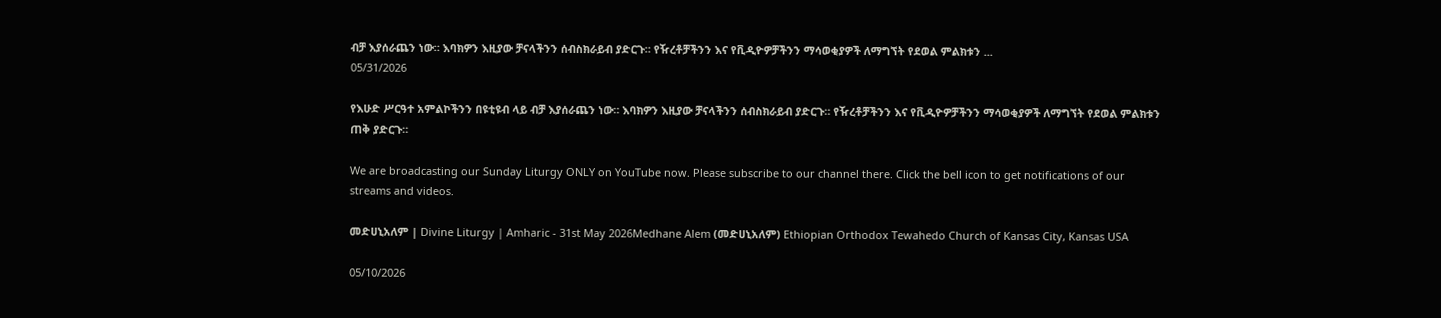ብቻ እያሰራጨን ነው። እባክዎን እዚያው ቻናላችንን ሰብስክራይብ ያድርጉ። የዥረቶቻችንን እና የቪዲዮዎቻችንን ማሳወቂያዎች ለማግኘት የደወል ምልክቱን ...
05/31/2026

የእሁድ ሥርዓተ አምልኮችንን በዩቲዩብ ላይ ብቻ እያሰራጨን ነው። እባክዎን እዚያው ቻናላችንን ሰብስክራይብ ያድርጉ። የዥረቶቻችንን እና የቪዲዮዎቻችንን ማሳወቂያዎች ለማግኘት የደወል ምልክቱን ጠቅ ያድርጉ።

We are broadcasting our Sunday Liturgy ONLY on YouTube now. Please subscribe to our channel there. Click the bell icon to get notifications of our streams and videos.

መድሀኒአለም | Divine Liturgy | Amharic - 31st May 2026Medhane Alem (መድሀኒአለም) Ethiopian Orthodox Tewahedo Church of Kansas City, Kansas USA

05/10/2026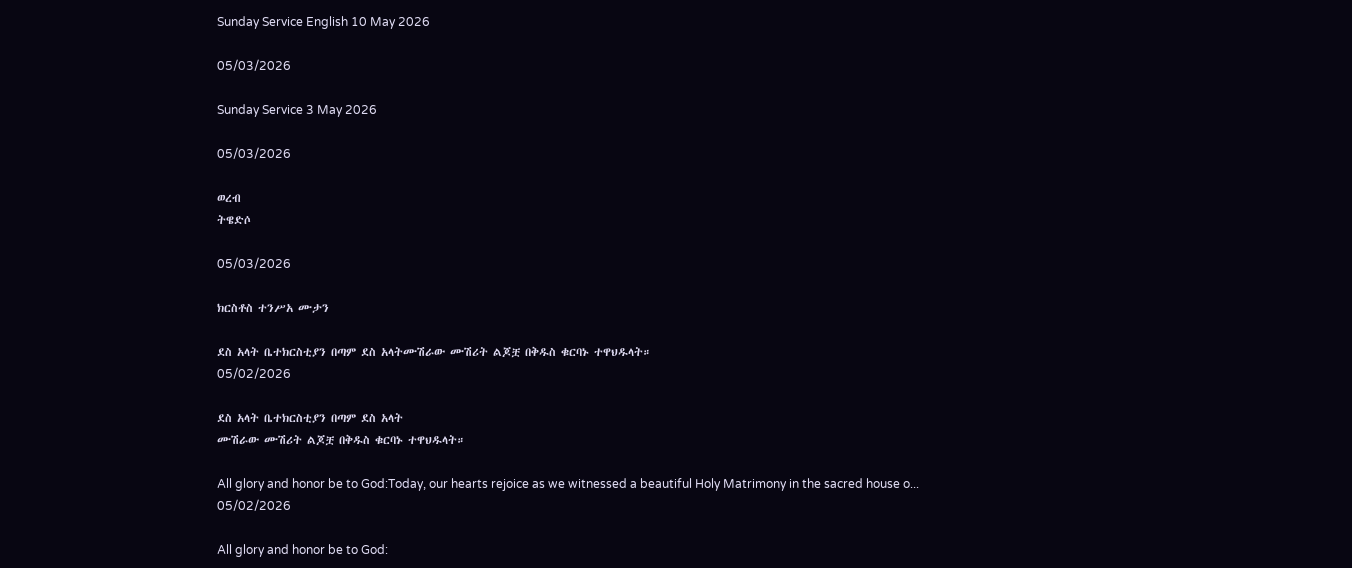Sunday Service English 10 May 2026

05/03/2026

Sunday Service 3 May 2026

05/03/2026

ወረብ
ትዌድሶ

05/03/2026

ክርስቶስ ተንሥአ ሙታን

ደስ አላት ቤተክርስቲያን በጣም ደስ አላትሙሽራው ሙሽሪት ልጆቿ በቅዱስ ቁርባኑ ተዋህዱላት።
05/02/2026

ደስ አላት ቤተክርስቲያን በጣም ደስ አላት
ሙሽራው ሙሽሪት ልጆቿ በቅዱስ ቁርባኑ ተዋህዱላት።

All glory and honor be to God:Today, our hearts rejoice as we witnessed a beautiful Holy Matrimony in the sacred house o...
05/02/2026

All glory and honor be to God: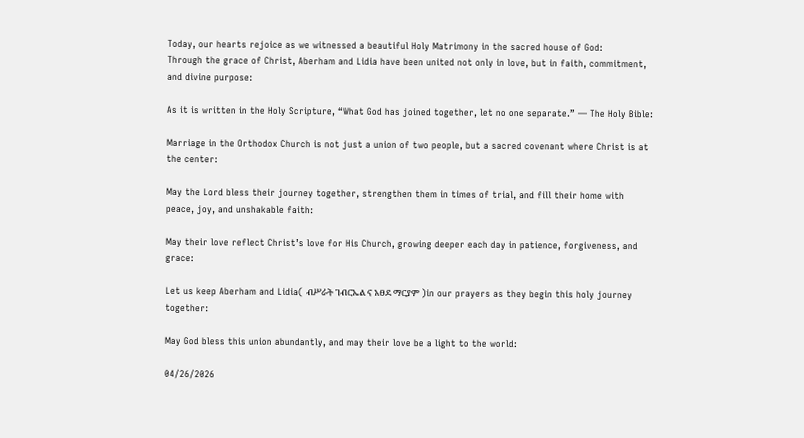Today, our hearts rejoice as we witnessed a beautiful Holy Matrimony in the sacred house of God:
Through the grace of Christ, Aberham and Lidia have been united not only in love, but in faith, commitment, and divine purpose:

As it is written in the Holy Scripture, “What God has joined together, let no one separate.” — The Holy Bible:

Marriage in the Orthodox Church is not just a union of two people, but a sacred covenant where Christ is at the center:

May the Lord bless their journey together, strengthen them in times of trial, and fill their home with peace, joy, and unshakable faith:

May their love reflect Christ’s love for His Church, growing deeper each day in patience, forgiveness, and grace:

Let us keep Aberham and Lidia( ብሥራት ገብርኤል ና አፀደ ማርያም )in our prayers as they begin this holy journey together:

May God bless this union abundantly, and may their love be a light to the world:

04/26/2026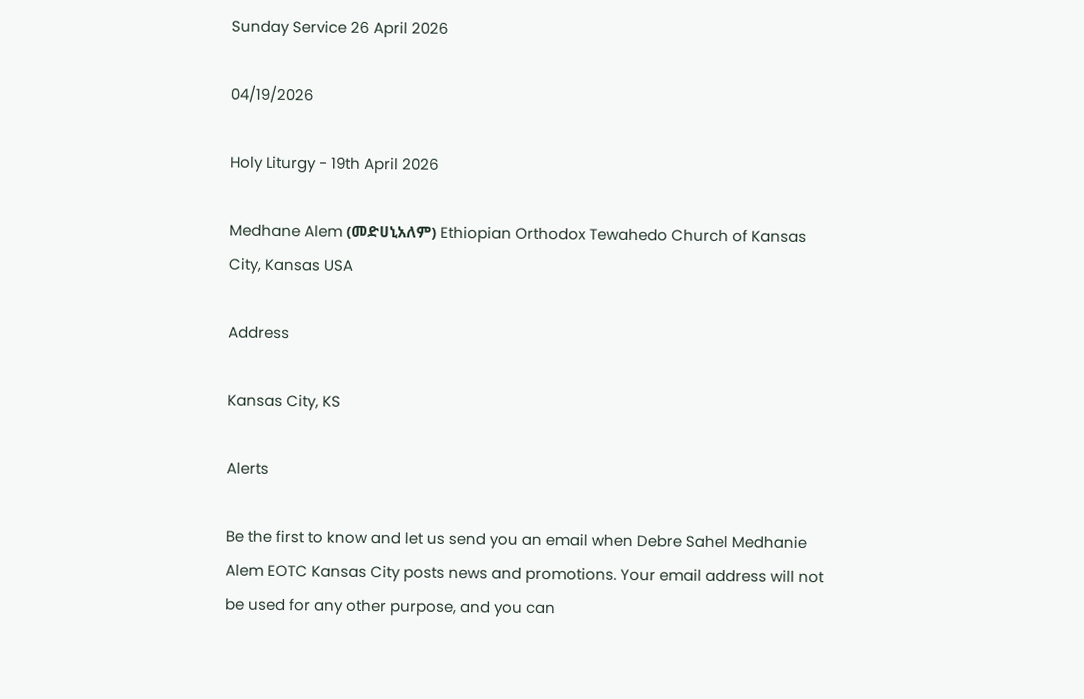Sunday Service 26 April 2026

04/19/2026

Holy Liturgy - 19th April 2026

Medhane Alem (መድሀኒአለም) Ethiopian Orthodox Tewahedo Church of Kansas City, Kansas USA

Address

Kansas City, KS

Alerts

Be the first to know and let us send you an email when Debre Sahel Medhanie Alem EOTC Kansas City posts news and promotions. Your email address will not be used for any other purpose, and you can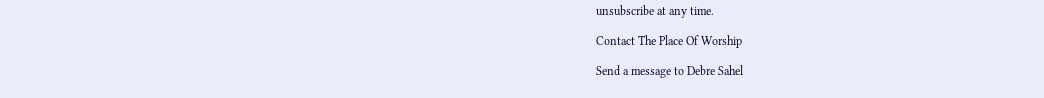unsubscribe at any time.

Contact The Place Of Worship

Send a message to Debre Sahel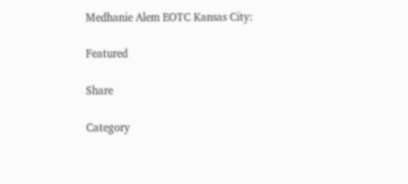Medhanie Alem EOTC Kansas City:

Featured

Share

Category